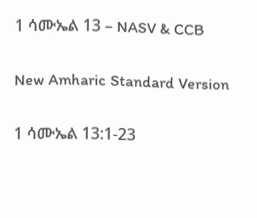1 ሳሙኤል 13 – NASV & CCB

New Amharic Standard Version

1 ሳሙኤል 13:1-23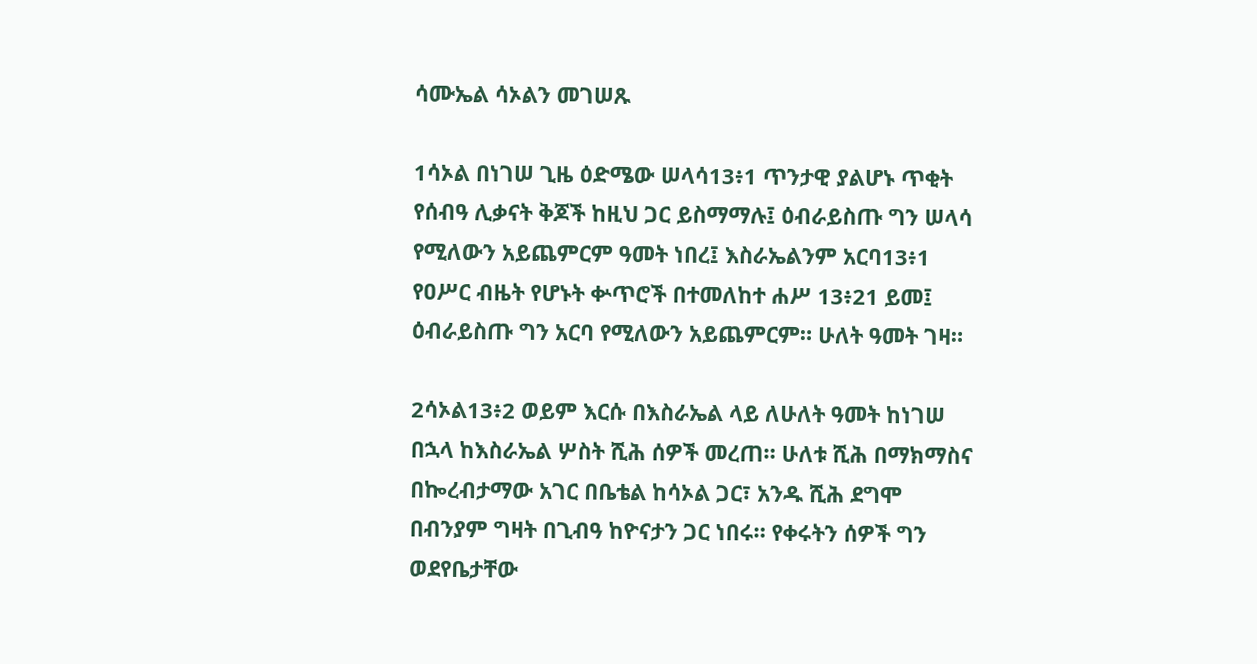ሳሙኤል ሳኦልን መገሠጹ

1ሳኦል በነገሠ ጊዜ ዕድሜው ሠላሳ13፥1 ጥንታዊ ያልሆኑ ጥቂት የሰብዓ ሊቃናት ቅጆች ከዚህ ጋር ይስማማሉ፤ ዕብራይስጡ ግን ሠላሳ የሚለውን አይጨምርም ዓመት ነበረ፤ እስራኤልንም አርባ13፥1 የዐሥር ብዜት የሆኑት ቍጥሮች በተመለከተ ሐሥ 13፥21 ይመ፤ ዕብራይስጡ ግን አርባ የሚለውን አይጨምርም። ሁለት ዓመት ገዛ።

2ሳኦል13፥2 ወይም እርሱ በእስራኤል ላይ ለሁለት ዓመት ከነገሠ በኋላ ከእስራኤል ሦስት ሺሕ ሰዎች መረጠ። ሁለቱ ሺሕ በማክማስና በኰረብታማው አገር በቤቴል ከሳኦል ጋር፣ አንዱ ሺሕ ደግሞ በብንያም ግዛት በጊብዓ ከዮናታን ጋር ነበሩ። የቀሩትን ሰዎች ግን ወደየቤታቸው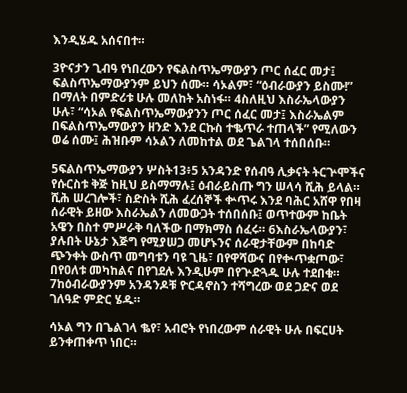እንዲሄዱ አሰናበተ።

3ዮናታን ጊብዓ የነበረውን የፍልስጥኤማውያን ጦር ሰፈር መታ፤ ፍልስጥኤማውያንም ይህን ሰሙ። ሳኦልም፣ “ዕብራውያን ይስሙ!” በማለት በምድሪቱ ሁሉ መለከት አስነፋ። 4ስለዚህ እስራኤላውያን ሁሉ፣ “ሳኦል የፍልስጥኤማውያንን ጦር ሰፈር መታ፤ እስራኤልም በፍልስጥኤማውያን ዘንድ እንደ ርኩስ ተቈጥራ ተጠላች” የሚለውን ወሬ ሰሙ፤ ሕዝቡም ሳኦልን ለመከተል ወደ ጌልገላ ተሰበሰቡ።

5ፍልስጥኤማውያን ሦስት13፥5 አንዳንድ የሰብዓ ሊቃናት ትርጕሞችና የሱርስቱ ቅጅ ከዚህ ይስማማሉ፤ ዕብራይስጡ ግን ሠላሳ ሺሕ ይላል። ሺሕ ሠረገሎች፣ ስድስት ሺሕ ፈረሰኞች ቍጥሩ እንደ ባሕር አሸዋ የበዛ ሰራዊት ይዘው እስራኤልን ለመውጋት ተሰበሰቡ፤ ወጥተውም ከቤት አዌን በስተ ምሥራቅ ባለችው በማክማስ ሰፈሩ። 6እስራኤላውያን፣ ያሉበት ሁኔታ እጅግ የሚያሠጋ መሆኑንና ሰራዊታቸውም በከባድ ጭንቀት ውስጥ መግባቱን ባዩ ጊዜ፣ በየዋሻውና በየቍጥቋጦው፣ በየዐለቱ መካከልና በየገደሉ እንዲሁም በየጕድጓዱ ሁሉ ተደበቁ። 7ከዕብራውያንም አንዳንዶቹ ዮርዳኖስን ተሻግረው ወደ ጋድና ወደ ገለዓድ ምድር ሄዱ።

ሳኦል ግን በጌልገላ ቈየ፣ አብሮት የነበረውም ሰራዊት ሁሉ በፍርሀት ይንቀጠቀጥ ነበር።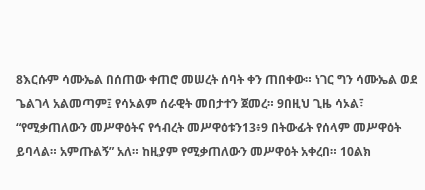8እርሱም ሳሙኤል በሰጠው ቀጠሮ መሠረት ሰባት ቀን ጠበቀው። ነገር ግን ሳሙኤል ወደ ጌልገላ አልመጣም፤ የሳኦልም ሰራዊት መበታተን ጀመረ። 9በዚህ ጊዜ ሳኦል፣ “የሚቃጠለውን መሥዋዕትና የኅብረት መሥዋዕቱን13፥9 በትውፊት የሰላም መሥዋዕት ይባላል። አምጡልኝ” አለ። ከዚያም የሚቃጠለውን መሥዋዕት አቀረበ። 10ልክ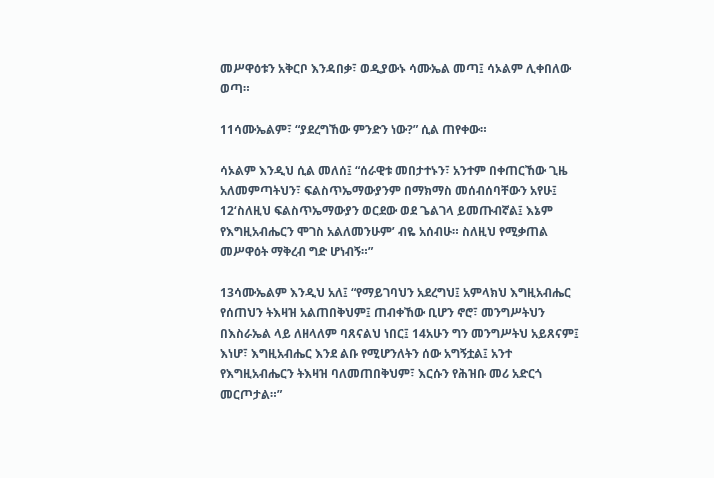መሥዋዕቱን አቅርቦ እንዳበቃ፣ ወዲያውኑ ሳሙኤል መጣ፤ ሳኦልም ሊቀበለው ወጣ።

11ሳሙኤልም፣ “ያደረግኸው ምንድን ነው?” ሲል ጠየቀው።

ሳኦልም እንዲህ ሲል መለሰ፤ “ሰራዊቱ መበታተኑን፣ አንተም በቀጠርኸው ጊዜ አለመምጣትህን፣ ፍልስጥኤማውያንም በማክማስ መሰብሰባቸውን አየሁ፤ 12‘ስለዚህ ፍልስጥኤማውያን ወርደው ወደ ጌልገላ ይመጡብኛል፤ እኔም የእግዚአብሔርን ሞገስ አልለመንሁም’ ብዬ አሰብሁ። ስለዚህ የሚቃጠል መሥዋዕት ማቅረብ ግድ ሆነብኝ።”

13ሳሙኤልም እንዲህ አለ፤ “የማይገባህን አደረግህ፤ አምላክህ እግዚአብሔር የሰጠህን ትእዛዝ አልጠበቅህም፤ ጠብቀኸው ቢሆን ኖሮ፣ መንግሥትህን በእስራኤል ላይ ለዘላለም ባጸናልህ ነበር፤ 14አሁን ግን መንግሥትህ አይጸናም፤ እነሆ፣ እግዚአብሔር እንደ ልቡ የሚሆንለትን ሰው አግኝቷል፤ አንተ የእግዚአብሔርን ትእዛዝ ባለመጠበቅህም፣ እርሱን የሕዝቡ መሪ አድርጎ መርጦታል።”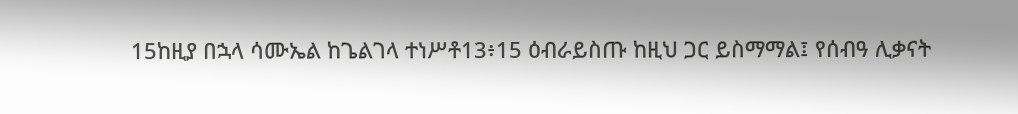15ከዚያ በኋላ ሳሙኤል ከጌልገላ ተነሥቶ13፥15 ዕብራይስጡ ከዚህ ጋር ይስማማል፤ የሰብዓ ሊቃናት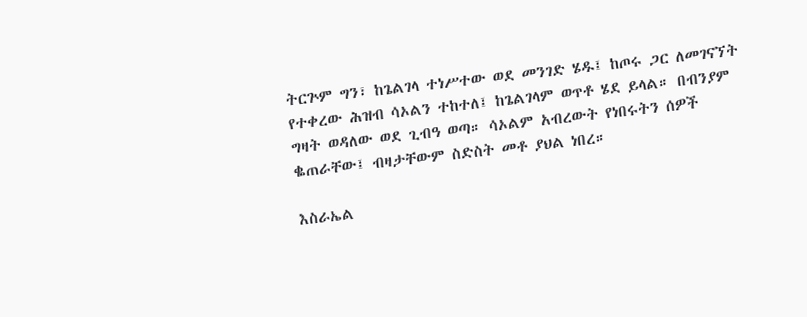ትርጕም ግን፣ ከጌልገላ ተነሥተው ወደ መንገድ ሄዱ፤ ከጦሩ ጋር ለመገናኘት የተቀረው ሕዝብ ሳኦልን ተከተለ፤ ከጌልገላም ወጥቶ ሄደ ይላል። በብንያም ግዛት ወዳለው ወደ ጊብዓ ወጣ። ሳኦልም አብረውት የነበሩትን ሰዎች ቈጠራቸው፤ ብዛታቸውም ስድስት መቶ ያህል ነበረ።

እስራኤል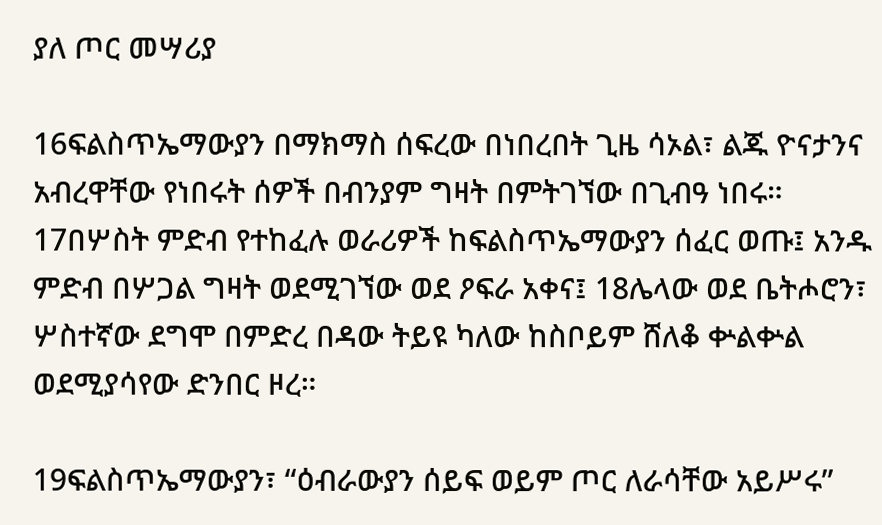ያለ ጦር መሣሪያ

16ፍልስጥኤማውያን በማክማስ ሰፍረው በነበረበት ጊዜ ሳኦል፣ ልጁ ዮናታንና አብረዋቸው የነበሩት ሰዎች በብንያም ግዛት በምትገኘው በጊብዓ ነበሩ። 17በሦስት ምድብ የተከፈሉ ወራሪዎች ከፍልስጥኤማውያን ሰፈር ወጡ፤ አንዱ ምድብ በሦጋል ግዛት ወደሚገኘው ወደ ዖፍራ አቀና፤ 18ሌላው ወደ ቤትሖሮን፣ ሦስተኛው ደግሞ በምድረ በዳው ትይዩ ካለው ከስቦይም ሸለቆ ቍልቍል ወደሚያሳየው ድንበር ዞረ።

19ፍልስጥኤማውያን፣ “ዕብራውያን ሰይፍ ወይም ጦር ለራሳቸው አይሥሩ”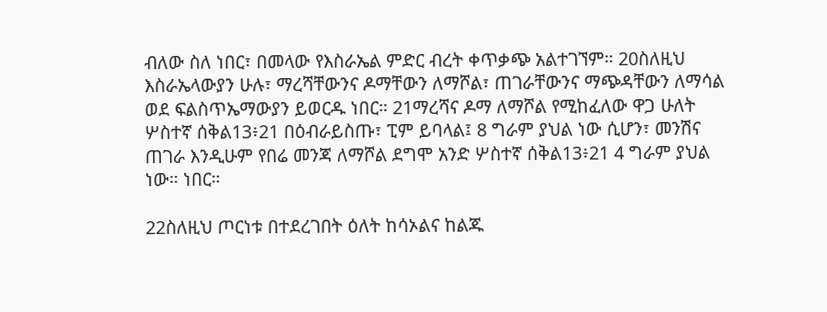ብለው ስለ ነበር፣ በመላው የእስራኤል ምድር ብረት ቀጥቃጭ አልተገኘም። 20ስለዚህ እስራኤላውያን ሁሉ፣ ማረሻቸውንና ዶማቸውን ለማሾል፣ ጠገራቸውንና ማጭዳቸውን ለማሳል ወደ ፍልስጥኤማውያን ይወርዱ ነበር። 21ማረሻና ዶማ ለማሾል የሚከፈለው ዋጋ ሁለት ሦስተኛ ሰቅል13፥21 በዕብራይስጡ፣ ፒም ይባላል፤ 8 ግራም ያህል ነው ሲሆን፣ መንሽና ጠገራ እንዲሁም የበሬ መንጃ ለማሾል ደግሞ አንድ ሦስተኛ ሰቅል13፥21 4 ግራም ያህል ነው። ነበር።

22ስለዚህ ጦርነቱ በተደረገበት ዕለት ከሳኦልና ከልጁ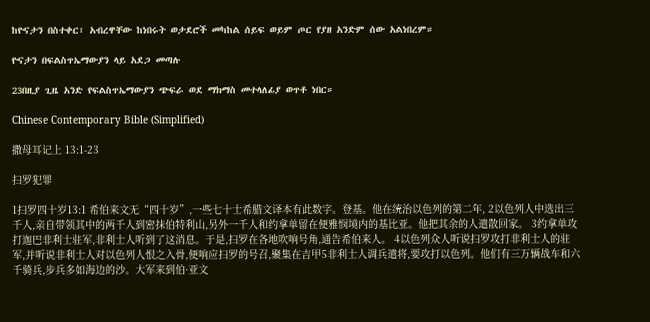ከዮናታን በስተቀር፣ አብረዋቸው ከነበሩት ወታደሮች መካከል ሰይፍ ወይም ጦር የያዘ አንድም ሰው አልነበረም።

ዮናታን በፍልስጥኤማውያን ላይ አደጋ መጣሉ

23በዚያ ጊዜ አንድ የፍልስጥኤማውያን ጭፍራ ወደ ማክማስ መተላለፊያ ወጥቶ ነበር።

Chinese Contemporary Bible (Simplified)

撒母耳记上 13:1-23

扫罗犯罪

1扫罗四十岁13:1 希伯来文无“四十岁”,一些七十士希腊文译本有此数字。登基。他在统治以色列的第二年, 2以色列人中选出三千人,亲自带领其中的两千人到密抹伯特利山,另外一千人和约拿单留在便雅悯境内的基比亚。他把其余的人遣散回家。 3约拿单攻打迦巴非利士驻军,非利士人听到了这消息。于是,扫罗在各地吹响号角,通告希伯来人。 4以色列众人听说扫罗攻打非利士人的驻军,并听说非利士人对以色列人恨之入骨,便响应扫罗的号召,聚集在吉甲5非利士人调兵遣将,要攻打以色列。他们有三万辆战车和六千骑兵,步兵多如海边的沙。大军来到伯·亚文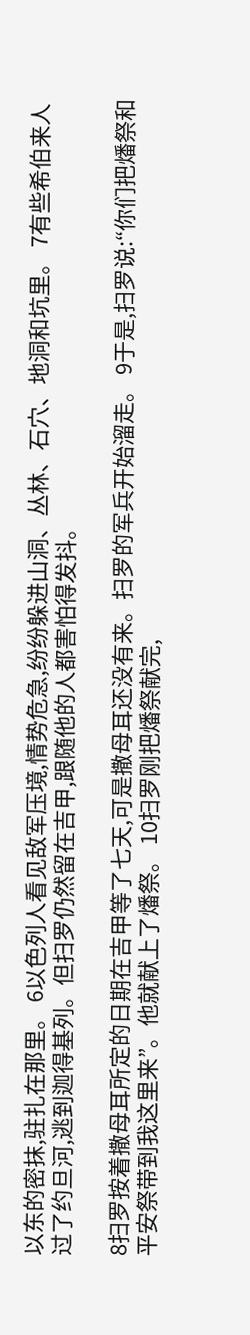以东的密抹,驻扎在那里。 6以色列人看见敌军压境,情势危急,纷纷躲进山洞、丛林、石穴、地洞和坑里。 7有些希伯来人过了约旦河,逃到迦得基列。但扫罗仍然留在吉甲,跟随他的人都害怕得发抖。

8扫罗按着撒母耳所定的日期在吉甲等了七天,可是撒母耳还没有来。扫罗的军兵开始溜走。 9于是,扫罗说:“你们把燔祭和平安祭带到我这里来”。他就献上了燔祭。 10扫罗刚把燔祭献完,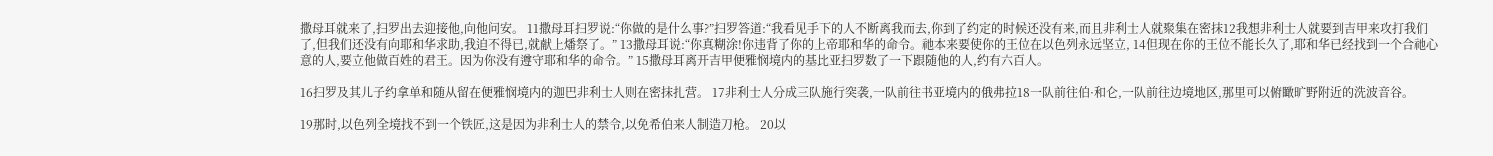撒母耳就来了,扫罗出去迎接他,向他问安。 11撒母耳扫罗说:“你做的是什么事?”扫罗答道:“我看见手下的人不断离我而去,你到了约定的时候还没有来,而且非利士人就聚集在密抹12我想非利士人就要到吉甲来攻打我们了,但我们还没有向耶和华求助,我迫不得已,就献上燔祭了。” 13撒母耳说:“你真糊涂!你违背了你的上帝耶和华的命令。祂本来要使你的王位在以色列永远坚立, 14但现在你的王位不能长久了,耶和华已经找到一个合祂心意的人,要立他做百姓的君王。因为你没有遵守耶和华的命令。” 15撒母耳离开吉甲便雅悯境内的基比亚扫罗数了一下跟随他的人,约有六百人。

16扫罗及其儿子约拿单和随从留在便雅悯境内的迦巴非利士人则在密抹扎营。 17非利士人分成三队施行突袭,一队前往书亚境内的俄弗拉18一队前往伯·和仑,一队前往边境地区,那里可以俯瞰旷野附近的洗波音谷。

19那时,以色列全境找不到一个铁匠,这是因为非利士人的禁令,以免希伯来人制造刀枪。 20以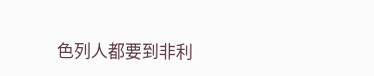色列人都要到非利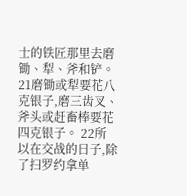士的铁匠那里去磨锄、犁、斧和铲。 21磨锄或犁要花八克银子,磨三齿叉、斧头或赶畜棒要花四克银子。 22所以在交战的日子,除了扫罗约拿单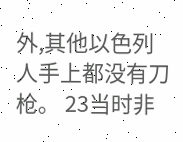外,其他以色列人手上都没有刀枪。 23当时非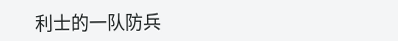利士的一队防兵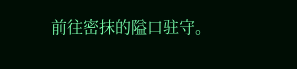前往密抹的隘口驻守。